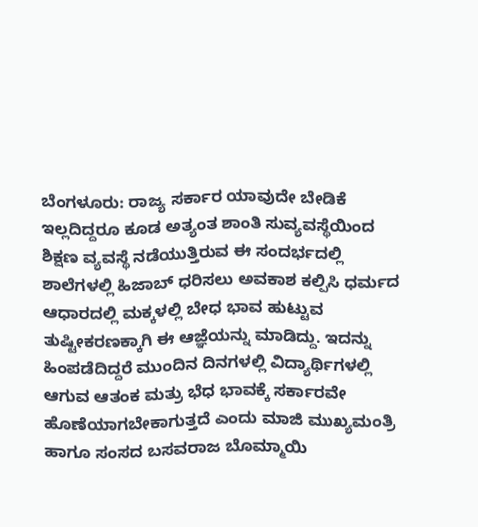ಬೆಂಗಳೂರು: ರಾಜ್ಯ ಸರ್ಕಾರ ಯಾವುದೇ ಬೇಡಿಕೆ ಇಲ್ಲದಿದ್ದರೂ ಕೂಡ ಅತ್ಯಂತ ಶಾಂತಿ ಸುವ್ಯವಸ್ಥೆಯಿಂದ ಶಿಕ್ಷಣ ವ್ಯವಸ್ಥೆ ನಡೆಯುತ್ತಿರುವ ಈ ಸಂದರ್ಭದಲ್ಲಿ ಶಾಲೆಗಳಲ್ಲಿ ಹಿಜಾಬ್ ಧರಿಸಲು ಅವಕಾಶ ಕಲ್ಪಿಸಿ ಧರ್ಮದ ಆಧಾರದಲ್ಲಿ ಮಕ್ಕಳಲ್ಲಿ ಬೇಧ ಭಾವ ಹುಟ್ಟುವ ತುಷ್ಟೀಕರಣಕ್ಕಾಗಿ ಈ ಆಜ್ಞೆಯನ್ನು ಮಾಡಿದ್ದು. ಇದನ್ನು ಹಿಂಪಡೆದಿದ್ದರೆ ಮುಂದಿನ ದಿನಗಳಲ್ಲಿ ವಿದ್ಯಾರ್ಥಿಗಳಲ್ಲಿ ಆಗುವ ಆತಂಕ ಮತ್ರು ಭೆಧ ಭಾವಕ್ಕೆ ಸರ್ಕಾರವೇ ಹೊಣೆಯಾಗಬೇಕಾಗುತ್ತದೆ ಎಂದು ಮಾಜಿ ಮುಖ್ಯಮಂತ್ರಿ ಹಾಗೂ ಸಂಸದ ಬಸವರಾಜ ಬೊಮ್ಮಾಯಿ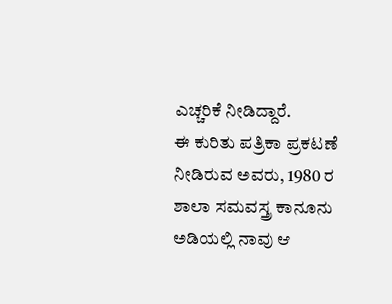ಎಚ್ಚರಿಕೆ ನೀಡಿದ್ದಾರೆ.
ಈ ಕುರಿತು ಪತ್ರಿಕಾ ಪ್ರಕಟಣೆ ನೀಡಿರುವ ಅವರು, 1980 ರ ಶಾಲಾ ಸಮವಸ್ತ್ರ ಕಾನೂನು ಅಡಿಯಲ್ಲಿ ನಾವು ಆ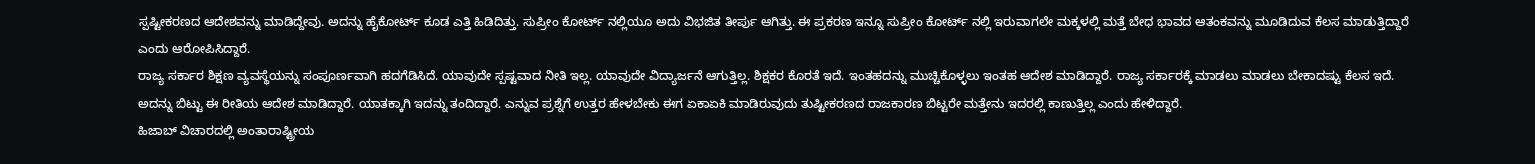ಸ್ಪಷ್ಟೀಕರಣದ ಆದೇಶವನ್ನು ಮಾಡಿದ್ದೇವು. ಅದನ್ನು ಹೈಕೋರ್ಟ್ ಕೂಡ ಎತ್ತಿ ಹಿಡಿದಿತ್ತು. ಸುಪ್ರೀಂ ಕೋರ್ಟ್ ನಲ್ಲಿಯೂ ಅದು ವಿಭಜಿತ ತೀರ್ಪು ಆಗಿತ್ತು. ಈ ಪ್ರಕರಣ ಇನ್ನೂ ಸುಪ್ರೀಂ ಕೋರ್ಟ್ ನಲ್ಲಿ ಇರುವಾಗಲೇ ಮಕ್ಕಳಲ್ಲಿ ಮತ್ತೆ ಬೇಧ ಭಾವದ ಆತಂಕವನ್ನು ಮೂಡಿದುವ ಕೆಲಸ ಮಾಡುತ್ತಿದ್ದಾರೆ ಎಂದು ಆರೋಪಿಸಿದ್ದಾರೆ.
ರಾಜ್ಯ ಸರ್ಕಾರ ಶಿಕ್ಷಣ ವ್ಯವಸ್ಥೆಯನ್ನು ಸಂಪೂರ್ಣವಾಗಿ ಹದಗೆಡಿಸಿದೆ. ಯಾವುದೇ ಸ್ಪಷ್ಟವಾದ ನೀತಿ ಇಲ್ಲ. ಯಾವುದೇ ವಿದ್ಯಾರ್ಜನೆ ಆಗುತ್ತಿಲ್ಲ. ಶಿಕ್ಷಕರ ಕೊರತೆ ಇದೆ. ಇಂತಹದನ್ನು ಮುಚ್ಚಿಕೊಳ್ಳಲು ಇಂತಹ ಆದೇಶ ಮಾಡಿದ್ದಾರೆ. ರಾಜ್ಯ ಸರ್ಕಾರಕ್ಕೆ ಮಾಡಲು ಮಾಡಲು ಬೇಕಾದಷ್ಟು ಕೆಲಸ ಇದೆ. ಅದನ್ನು ಬಿಟ್ಟು ಈ ರೀತಿಯ ಆದೇಶ ಮಾಡಿದ್ದಾರೆ. ಯಾತಕ್ಕಾಗಿ ಇದನ್ನು ತಂದಿದ್ದಾರೆ. ಎನ್ನುವ ಪ್ರಶ್ನೆಗೆ ಉತ್ತರ ಹೇಳಬೇಕು ಈಗ ಏಕಾಏಕಿ ಮಾಡಿರುವುದು ತುಷ್ಟೀಕರಣದ ರಾಜಕಾರಣ ಬಿಟ್ಟರೇ ಮತ್ತೇನು ಇದರಲ್ಲಿ ಕಾಣುತ್ತಿಲ್ಲ ಎಂದು ಹೇಳಿದ್ದಾರೆ.
ಹಿಜಾಬ್ ವಿಚಾರದಲ್ಲಿ ಅಂತಾರಾಷ್ಟ್ರೀಯ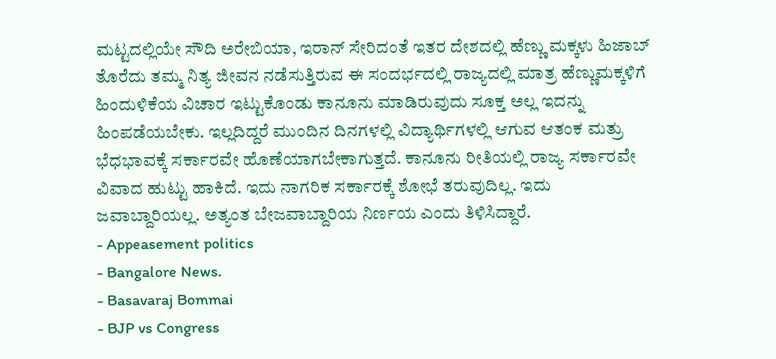ಮಟ್ಟದಲ್ಲಿಯೇ ಸೌದಿ ಅರೇಬಿಯಾ, ಇರಾನ್ ಸೇರಿದಂತೆ ಇತರ ದೇಶದಲ್ಲಿ ಹೆಣ್ಣು ಮಕ್ಕಳು ಹಿಜಾಬ್ ತೊರೆದು ತಮ್ಮ ನಿತ್ಯ ಜೀವನ ನಡೆಸುತ್ತಿರುವ ಈ ಸಂದರ್ಭದಲ್ಲಿ ರಾಜ್ಯದಲ್ಲಿ ಮಾತ್ರ ಹೆಣ್ಣುಮಕ್ಕಳಿಗೆ ಹಿಂದುಳಿಕೆಯ ವಿಚಾರ ಇಟ್ಟುಕೊಂಡು ಕಾನೂನು ಮಾಡಿರುವುದು ಸೂಕ್ತ ಅಲ್ಲ ಇದನ್ನು ಹಿಂಪಡೆಯಬೇಕು. ಇಲ್ಲದಿದ್ದರೆ ಮುಂದಿನ ದಿನಗಳಲ್ಲಿ ವಿದ್ಯಾರ್ಥಿಗಳಲ್ಲಿ ಆಗುವ ಆತಂಕ ಮತ್ರು ಭೆಧಭಾವಕ್ಕೆ ಸರ್ಕಾರವೇ ಹೊಣೆಯಾಗಬೇಕಾಗುತ್ತದೆ. ಕಾನೂನು ರೀತಿಯಲ್ಲಿ ರಾಜ್ಯ ಸರ್ಕಾರವೇ ವಿವಾದ ಹುಟ್ಟು ಹಾಕಿದೆ. ಇದು ನಾಗರಿಕ ಸರ್ಕಾರಕ್ಕೆ ಶೋಭೆ ತರುವುದಿಲ್ಲ. ಇದು ಜವಾಬ್ದಾರಿಯಲ್ಲ. ಅತ್ಯಂತ ಬೇಜವಾಬ್ದಾರಿಯ ನಿರ್ಣಯ ಎಂದು ತಿಳಿಸಿದ್ದಾರೆ.
- Appeasement politics
- Bangalore News.
- Basavaraj Bommai
- BJP vs Congress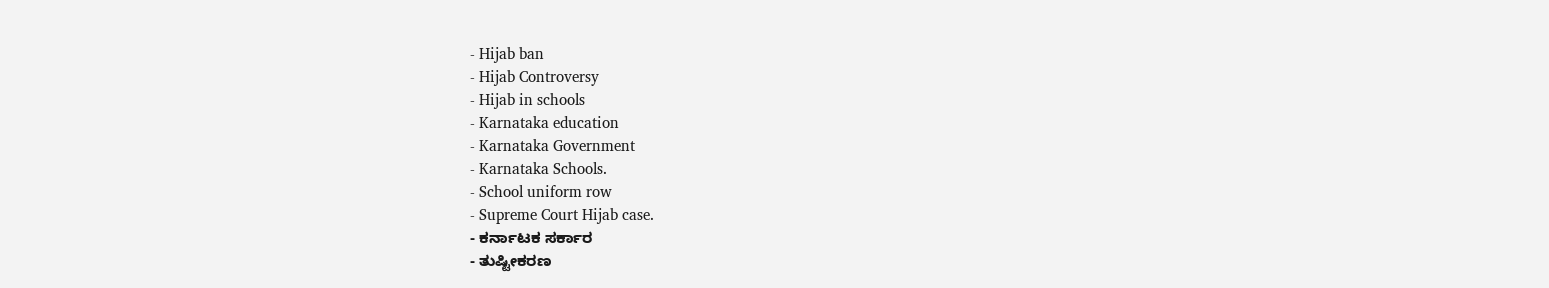- Hijab ban
- Hijab Controversy
- Hijab in schools
- Karnataka education
- Karnataka Government
- Karnataka Schools.
- School uniform row
- Supreme Court Hijab case.
- ಕರ್ನಾಟಕ ಸರ್ಕಾರ
- ತುಷ್ಟೀಕರಣ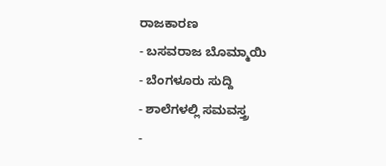ರಾಜಕಾರಣ
- ಬಸವರಾಜ ಬೊಮ್ಮಾಯಿ
- ಬೆಂಗಳೂರು ಸುದ್ದಿ
- ಶಾಲೆಗಳಲ್ಲಿ ಸಮವಸ್ತ್ರ
-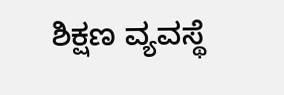ಶಿಕ್ಷಣ ವ್ಯವಸ್ಥೆ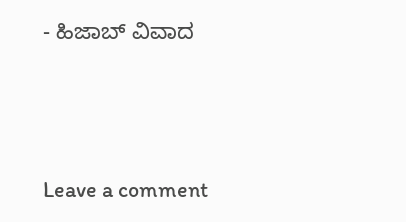- ಹಿಜಾಬ್ ವಿವಾದ





Leave a comment